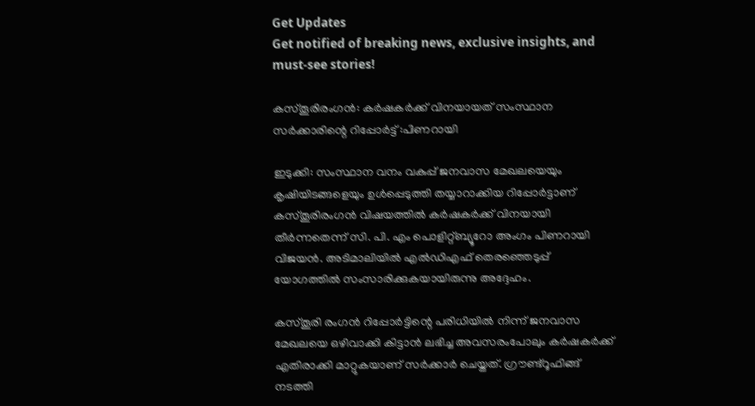Get Updates
Get notified of breaking news, exclusive insights, and must-see stories!

കസ്തൂരിരംഗന്‍: കര്‍ഷകര്‍ക്ക് വിനയായത് സംസ്ഥാന സര്‍ക്കാരിന്റെ റിപ്പോര്‍ട്ട് :പിണറായി

ഇടുക്കി: സംസ്ഥാന വനം വകുപ്പ് ജനവാസ മേഖലയെയും കൃഷിയിടങ്ങളെയും ഉള്‍പ്പെടുത്തി തയ്യാറാക്കിയ റിപ്പോര്‍ട്ടാണ് കസ്തൂരിരംഗന്‍ വിഷയത്തില്‍ കര്‍ഷകര്‍ക്ക് വിനയായി തീര്‍ന്നതെന്ന് സി. പി. എം പൊളിറ്റ്ബ്യൂറോ അംഗം പിണറായി വിജയന്‍. അടിമാലിയില്‍ എല്‍ഡിഎഫ് തെരഞ്ഞെടുപ്പ് യോഗത്തില്‍ സംസാരിക്കുകയായിരുന്നു അദ്ദേഹം.

കസ്തൂരി രംഗന്‍ റിപ്പോര്‍ട്ടിന്റെ പരിധിയില്‍ നിന്ന് ജനവാസ മേഖലയെ ഒഴിവാക്കി കിട്ടാന്‍ ലഭിച്ച അവസരംപോലും കര്‍ഷകര്‍ക്ക് എതിരാക്കി മാറ്റുകയാണ് സര്‍ക്കാര്‍ ചെയ്തത്. ഗ്രൗണ്ട്‌റൂഫിങ്ങ് നടത്തി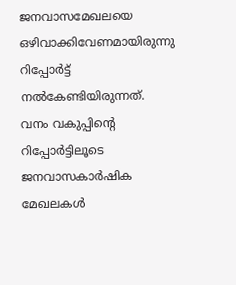ജനവാസമേഖലയെ ഒഴിവാക്കിവേണമായിരുന്നു റിപ്പോര്‍ട്ട് നല്‍കേണ്ടിയിരുന്നത്. വനം വകുപ്പിന്റെ റിപ്പോര്‍ട്ടിലൂടെ ജനവാസകാര്‍ഷിക മേഖലകള്‍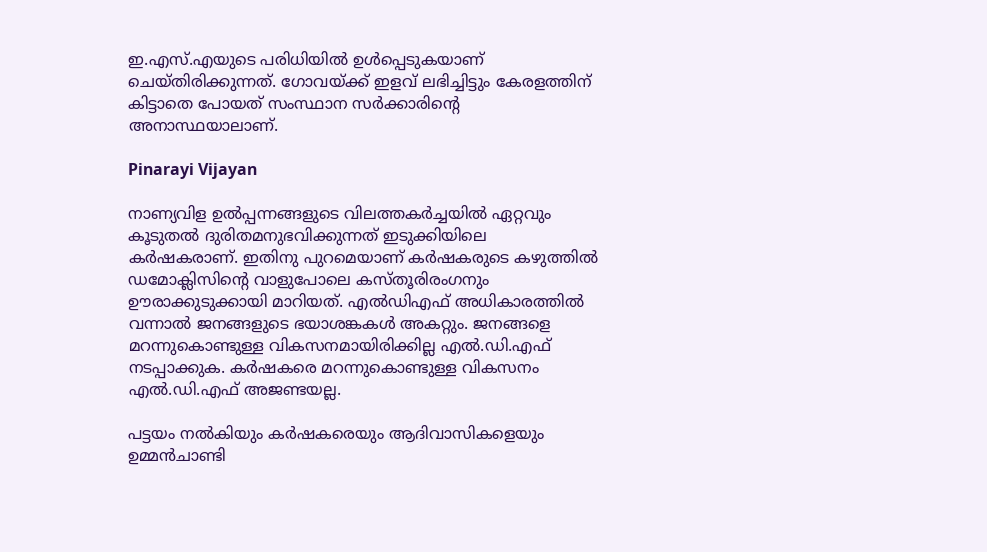ഇ.എസ്.എയുടെ പരിധിയില്‍ ഉള്‍പ്പെടുകയാണ് ചെയ്തിരിക്കുന്നത്. ഗോവയ്ക്ക് ഇളവ് ലഭിച്ചിട്ടും കേരളത്തിന് കിട്ടാതെ പോയത് സംസ്ഥാന സര്‍ക്കാരിന്റെ അനാസ്ഥയാലാണ്.

Pinarayi Vijayan

നാണ്യവിള ഉല്‍പ്പന്നങ്ങളുടെ വിലത്തകര്‍ച്ചയില്‍ ഏറ്റവും കൂടുതല്‍ ദുരിതമനുഭവിക്കുന്നത് ഇടുക്കിയിലെ കര്‍ഷകരാണ്. ഇതിനു പുറമെയാണ് കര്‍ഷകരുടെ കഴുത്തില്‍ ഡമോക്ലിസിന്റെ വാളുപോലെ കസ്തൂരിരംഗനും ഊരാക്കുടുക്കായി മാറിയത്. എല്‍ഡിഎഫ് അധികാരത്തില്‍ വന്നാല്‍ ജനങ്ങളുടെ ഭയാശങ്കകള്‍ അകറ്റും. ജനങ്ങളെ മറന്നുകൊണ്ടുള്ള വികസനമായിരിക്കില്ല എല്‍.ഡി.എഫ് നടപ്പാക്കുക. കര്‍ഷകരെ മറന്നുകൊണ്ടുള്ള വികസനം എല്‍.ഡി.എഫ് അജണ്ടയല്ല.

പട്ടയം നല്‍കിയും കര്‍ഷകരെയും ആദിവാസികളെയും ഉമ്മന്‍ചാണ്ടി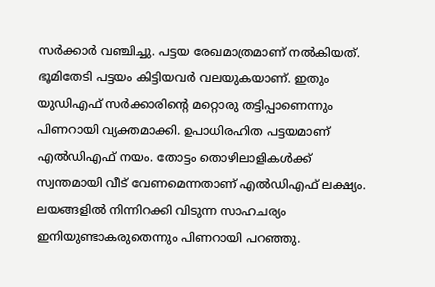സര്‍ക്കാര്‍ വഞ്ചിച്ചു. പട്ടയ രേഖമാത്രമാണ് നല്‍കിയത്. ഭൂമിതേടി പട്ടയം കിട്ടിയവര്‍ വലയുകയാണ്. ഇതും യുഡിഎഫ് സര്‍ക്കാരിന്റെ മറ്റൊരു തട്ടിപ്പാണെന്നും പിണറായി വ്യക്തമാക്കി. ഉപാധിരഹിത പട്ടയമാണ് എല്‍ഡിഎഫ് നയം. തോട്ടം തൊഴിലാളികള്‍ക്ക് സ്വന്തമായി വീട് വേണമെന്നതാണ് എല്‍ഡിഎഫ് ലക്ഷ്യം. ലയങ്ങളില്‍ നിന്നിറക്കി വിടുന്ന സാഹചര്യം ഇനിയുണ്ടാകരുതെന്നും പിണറായി പറഞ്ഞു.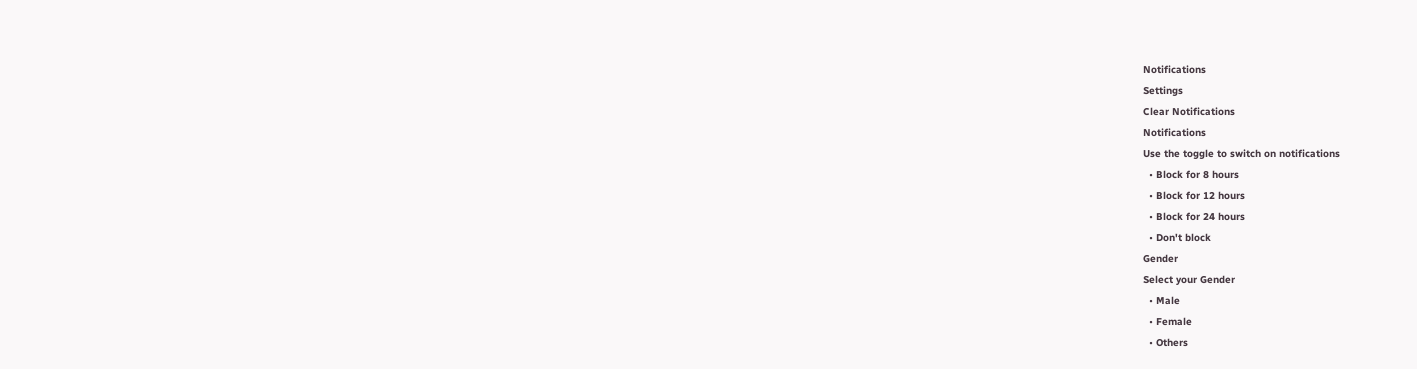Notifications
Settings
Clear Notifications
Notifications
Use the toggle to switch on notifications
  • Block for 8 hours
  • Block for 12 hours
  • Block for 24 hours
  • Don't block
Gender
Select your Gender
  • Male
  • Female
  • Others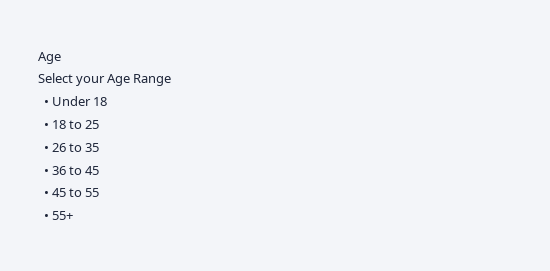Age
Select your Age Range
  • Under 18
  • 18 to 25
  • 26 to 35
  • 36 to 45
  • 45 to 55
  • 55+